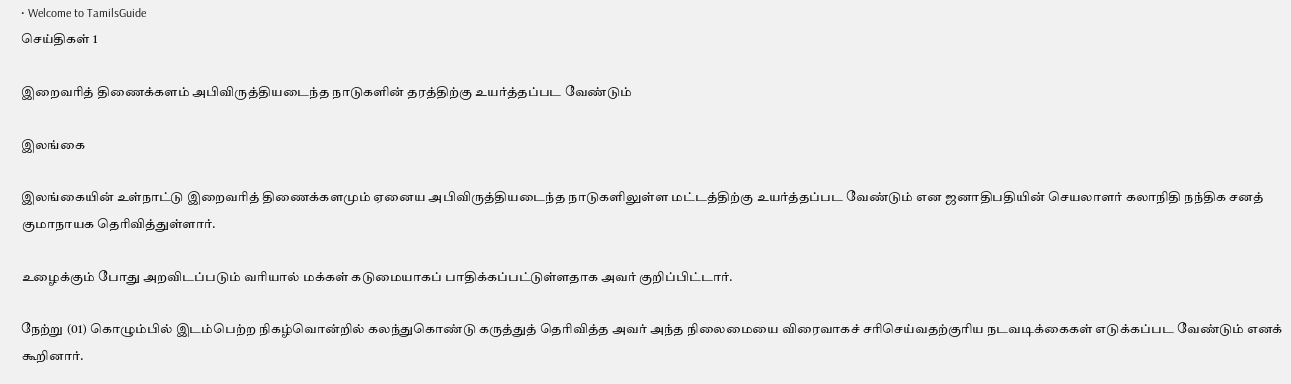• Welcome to TamilsGuide
செய்திகள் 1

இறைவரித் திணைக்களம் அபிவிருத்தியடைந்த நாடுகளின் தரத்திற்கு உயர்த்தப்பட வேண்டும்

இலங்கை

இலங்கையின் உள்நாட்டு இறைவரித் திணைக்களமும் ஏனைய அபிவிருத்தியடைந்த நாடுகளிலுள்ள மட்டத்திற்கு உயர்த்தப்பட வேண்டும் என ஜனாதிபதியின் செயலாளர் கலாநிதி நந்திக சனத் குமாநாயக தெரிவித்துள்ளார்.

உழைக்கும் போது அறவிடப்படும் வரியால் மக்கள் கடுமையாகப் பாதிக்கப்பட்டுள்ளதாக அவர் குறிப்பிட்டார்.

நேற்று (01) கொழும்பில் இடம்பெற்ற நிகழ்வொன்றில் கலந்துகொண்டு கருத்துத் தெரிவித்த அவர் அந்த நிலைமையை விரைவாகச் சரிசெய்வதற்குரிய நடவடிக்கைகள் எடுக்கப்பட வேண்டும் எனக் கூறினார்.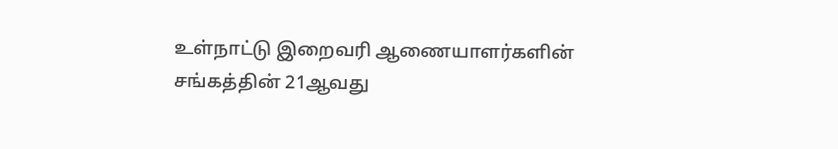உள்நாட்டு இறைவரி ஆணையாளர்களின் சங்கத்தின் 21ஆவது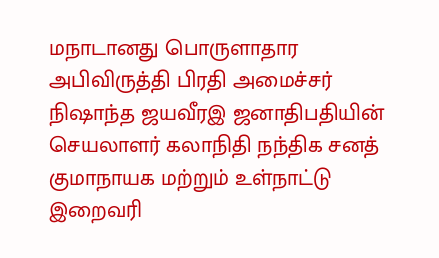மநாடானது பொருளாதார அபிவிருத்தி பிரதி அமைச்சர் நிஷாந்த ஜயவீரஇ ஜனாதிபதியின் செயலாளர் கலாநிதி நந்திக சனத் குமாநாயக மற்றும் உள்நாட்டு இறைவரி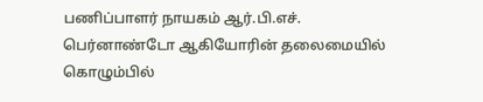பணிப்பாளர் நாயகம் ஆர்.பி.எச். பெர்னாண்டோ ஆகியோரின் தலைமையில் கொழும்பில்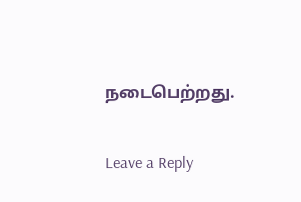நடைபெற்றது.

Leave a Reply